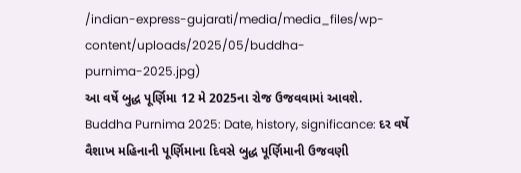/indian-express-gujarati/media/media_files/wp-content/uploads/2025/05/buddha-purnima-2025.jpg)
આ વર્ષે બુદ્ધ પૂર્ણિમા 12 મે 2025ના રોજ ઉજવવામાં આવશે.
Buddha Purnima 2025: Date, history, significance: દર વર્ષે વૈશાખ મહિનાની પૂર્ણિમાના દિવસે બુદ્ધ પૂર્ણિમાની ઉજવણી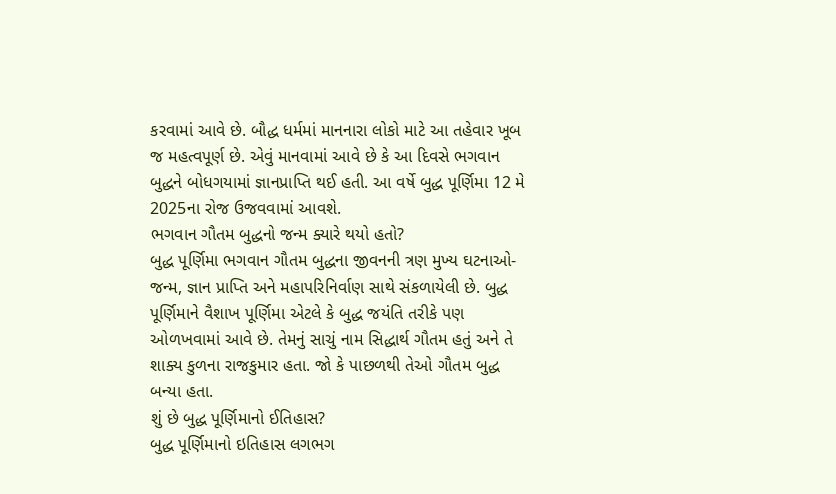કરવામાં આવે છે. બૌદ્ધ ધર્મમાં માનનારા લોકો માટે આ તહેવાર ખૂબ જ મહત્વપૂર્ણ છે. એવું માનવામાં આવે છે કે આ દિવસે ભગવાન બુદ્ધને બોધગયામાં જ્ઞાનપ્રાપ્તિ થઈ હતી. આ વર્ષે બુદ્ધ પૂર્ણિમા 12 મે 2025ના રોજ ઉજવવામાં આવશે.
ભગવાન ગૌતમ બુદ્ધનો જન્મ ક્યારે થયો હતો?
બુદ્ધ પૂર્ણિમા ભગવાન ગૌતમ બુદ્ધના જીવનની ત્રણ મુખ્ય ઘટનાઓ- જન્મ, જ્ઞાન પ્રાપ્તિ અને મહાપરિનિર્વાણ સાથે સંકળાયેલી છે. બુદ્ધ પૂર્ણિમાને વૈશાખ પૂર્ણિમા એટલે કે બુદ્ધ જયંતિ તરીકે પણ ઓળખવામાં આવે છે. તેમનું સાચું નામ સિદ્ધાર્થ ગૌતમ હતું અને તે શાક્ય કુળના રાજકુમાર હતા. જો કે પાછળથી તેઓ ગૌતમ બુદ્ધ બન્યા હતા.
શું છે બુદ્ધ પૂર્ણિમાનો ઈતિહાસ?
બુદ્ધ પૂર્ણિમાનો ઇતિહાસ લગભગ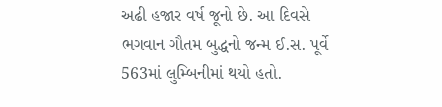અઢી હજાર વર્ષ જૂનો છે. આ દિવસે ભગવાન ગૌતમ બુદ્ધનો જન્મ ઈ.સ. પૂર્વે 563માં લુમ્બિનીમાં થયો હતો.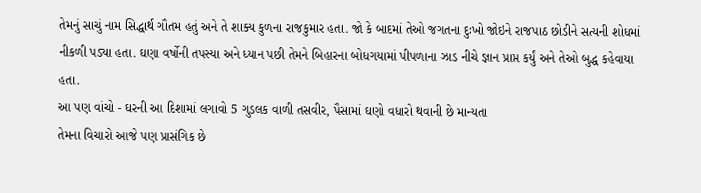તેમનું સાચું નામ સિદ્ધાર્થ ગૌતમ હતું અને તે શાક્ય કુળના રાજકુમાર હતા. જો કે બાદમાં તેઓ જગતના દુઃખો જોઇને રાજપાઠ છોડીને સત્યની શોધમાં નીકળી પડ્યા હતા. ઘણા વર્ષોની તપસ્યા અને ધ્યાન પછી તેમને બિહારના બોધગયામાં પીપળાના ઝાડ નીચે જ્ઞાન પ્રાપ્ત કર્યું અને તેઓ બુદ્ધ કહેવાયા હતા.
આ પણ વાંચો - ઘરની આ દિશામાં લગાવો 5 ગુડલક વાળી તસવીર, પૈસામાં ઘણો વધારો થવાની છે માન્યતા
તેમના વિચારો આજે પણ પ્રાસંગિક છે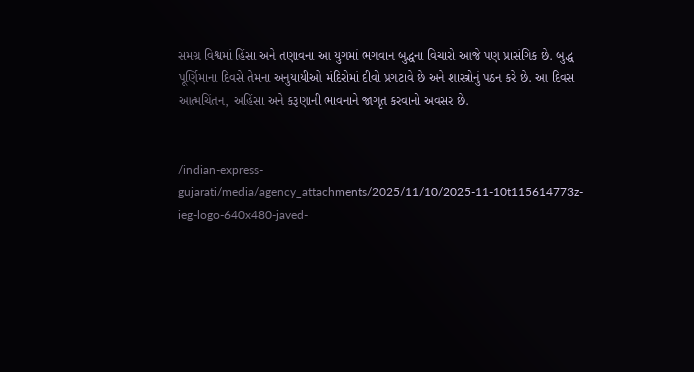સમગ્ર વિશ્વમાં હિંસા અને તણાવના આ યુગમાં ભગવાન બુદ્ધના વિચારો આજે પણ પ્રાસંગિક છે. બુદ્ધ પૂર્ણિમાના દિવસે તેમના અનુયાયીઓ મંદિરોમાં દીવો પ્રગટાવે છે અને શાસ્ત્રોનું પઠન કરે છે. આ દિવસ આત્મચિંતન, અહિંસા અને કરૂણાની ભાવનાને જાગૃત કરવાનો અવસર છે.


/indian-express-gujarati/media/agency_attachments/2025/11/10/2025-11-10t115614773z-ieg-logo-640x480-javed-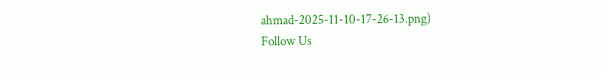ahmad-2025-11-10-17-26-13.png)
Follow Us